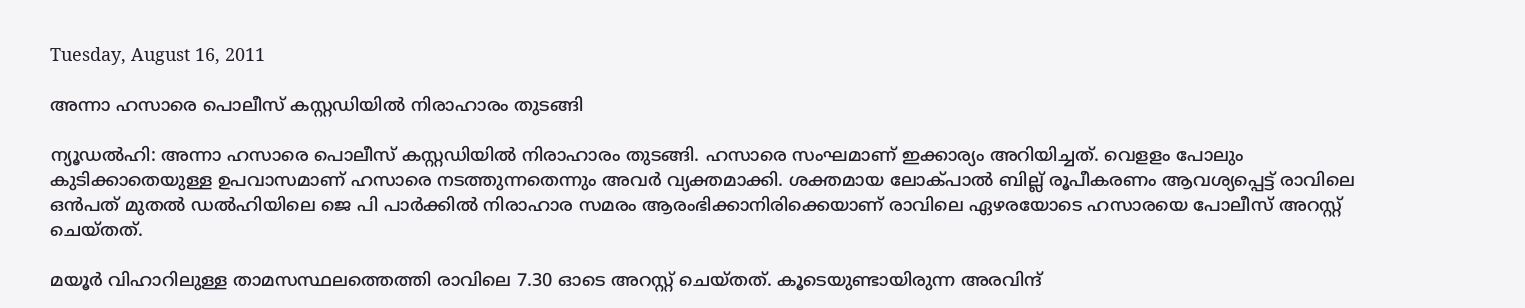Tuesday, August 16, 2011

അന്നാ ഹസാരെ പൊലീസ്‌ കസ്റ്റഡിയില്‍ നിരാഹാരം തുടങ്ങി

ന്യൂഡല്‍ഹി: അന്നാ ഹസാരെ പൊലീസ്‌ കസ്റ്റഡിയില്‍ നിരാഹാരം തുടങ്ങി. ഹസാരെ സംഘമാണ്‌ ഇക്കാര്യം അറിയിച്ചത്‌. വെളളം പോലും കുടിക്കാതെയുള്ള ഉപവാസമാണ്‌ ഹസാരെ നടത്തുന്നതെന്നും അവര്‍ വ്യക്തമാക്കി. ശക്തമായ ലോക്‌പാല്‍ ബില്ല്‌ രൂപീകരണം ആവശ്യപ്പെട്ട്‌ രാവിലെ ഒന്‍പത്‌ മുതല്‍ ഡല്‍ഹിയിലെ ജെ പി പാര്‍ക്കില്‍ നിരാഹാര സമരം ആരംഭിക്കാനിരിക്കെയാണ്‌ രാവിലെ ഏഴരയോടെ ഹസാരയെ പോലീസ്‌ അറസ്റ്റ്‌ ചെയ്‌തത്‌.

മയൂര്‍ വിഹാറിലുള്ള താമസസ്ഥലത്തെത്തി രാവിലെ 7.30 ഓടെ അറസ്റ്റ് ചെയ്തത്. കൂടെയുണ്ടായിരുന്ന അരവിന്ദ്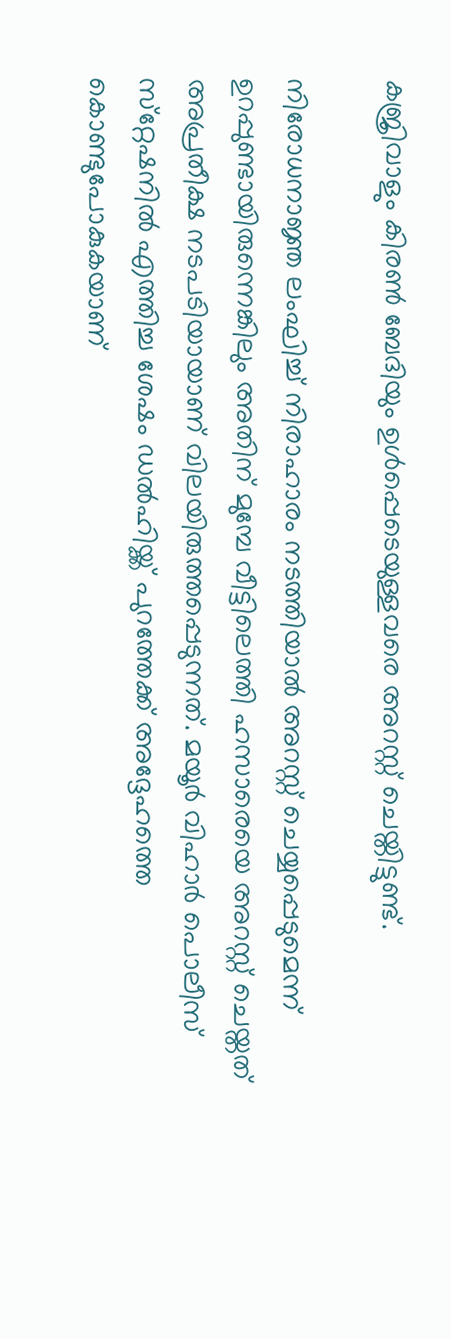കജ്രിവാളും കിരണ്‍ ബേദിയും ഉള്‍പ്പെടെയുള്ളവരെ അറസ്റ്റ് ചെയ്തിട്ടുണ്ട്.

നിരോധനാജ്ഞ ലംഘിച്ച് നിരാഹാരം നടത്തിയാല്‍ അറസ്റ്റ് ചെയ്യപ്പെടുമെന്ന് ഉറപ്പുണ്ടായിരുന്നെങ്കിലും അതിന് മുമ്പേ വീട്ടിലെത്തി ഹസാരെയെ അറസ്റ്റ് ചെയ്തത് അപ്രതീക്ഷ നടപടിയായാണ് വിലയിരുത്തപ്പെടുന്നത്. മയൂര്‍ വിഹാര്‍ പൊലീസ് സ്‌റ്റേഷനില്‍ എത്തിച്ച ശേഷം ഡല്‍ഹിയ്ക്ക് പുറത്തേക്ക് അദ്ദേഹത്തെ കൊണ്ടുപോകുകയാണ്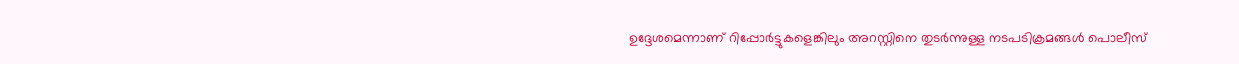ഉദ്ദേശമെന്നാണ് റിപ്പോര്‍ട്ടുകളെങ്കിലും അറസ്റ്റിനെ തുടര്‍ന്നുള്ള നടപടിക്രമങ്ങള്‍ പൊലീസ്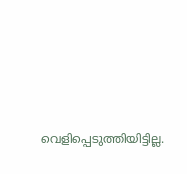വെളിപ്പെടുത്തിയിട്ടില്ല.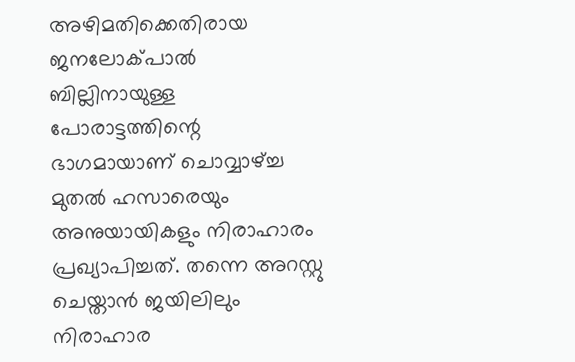അഴിമതിക്കെതിരായ ജനലോക്പാല്‍ ബില്ലിനായുള്ള പോരാട്ടത്തിന്റെ ഭാഗമായാണ് ചൊവ്വാഴ്ച്ച മുതല്‍ ഹസാരെയും അനുയായികളും നിരാഹാരം പ്രഖ്യാപിച്ചത്. തന്നെ അറസ്റ്റു ചെയ്താന്‍ ജയിലിലും നിരാഹാര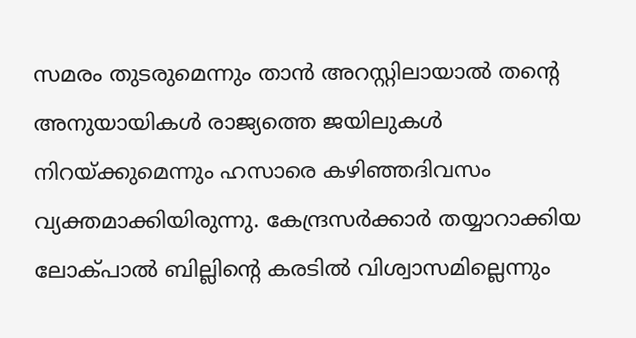സമരം തുടരുമെന്നും താന്‍ അറസ്റ്റിലായാല്‍ തന്റെ അനുയായികള്‍ രാജ്യത്തെ ജയിലുകള്‍ നിറയ്ക്കുമെന്നും ഹസാരെ കഴിഞ്ഞദിവസം വ്യക്തമാക്കിയിരുന്നു. കേന്ദ്രസര്‍ക്കാര്‍ തയ്യാറാക്കിയ ലോക്പാല്‍ ബില്ലിന്റെ കരടില്‍ വിശ്വാസമില്ലെന്നും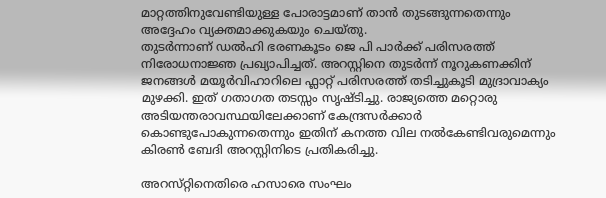മാറ്റത്തിനുവേണ്ടിയുള്ള പോരാട്ടമാണ് താന്‍ തുടങ്ങുന്നതെന്നും അദ്ദേഹം വ്യക്തമാക്കുകയും ചെയ്തു.
തുടര്‍ന്നാണ് ഡല്‍ഹി ഭരണകൂടം ജെ പി പാര്‍ക്ക് പരിസരത്ത് നിരോധനാജ്ഞ പ്രഖ്യാപിച്ചത്. അറസ്റ്റിനെ തുടര്‍ന്ന് നൂറുകണക്കിന് ജനങ്ങള്‍ മയൂര്‍വിഹാറിലെ ഫ്ലാറ്റ് പരിസരത്ത് തടിച്ചുകൂടി മുദ്രാവാക്യം മുഴക്കി. ഇത് ഗതാഗത തടസ്സം സൃഷ്ടിച്ചു. രാജ്യത്തെ മറ്റൊരു അടിയന്തരാവസ്ഥയിലേക്കാണ് കേന്ദ്രസര്‍ക്കാര്‍ കൊണ്ടുപോകുന്നതെന്നും ഇതിന് കനത്ത വില നല്‍കേണ്ടിവരുമെന്നും കിരണ്‍ ബേദി അറസ്റ്റിനിടെ പ്രതികരിച്ചു.

അറസ്‌റ്റിനെതിരെ ഹസാരെ സംഘം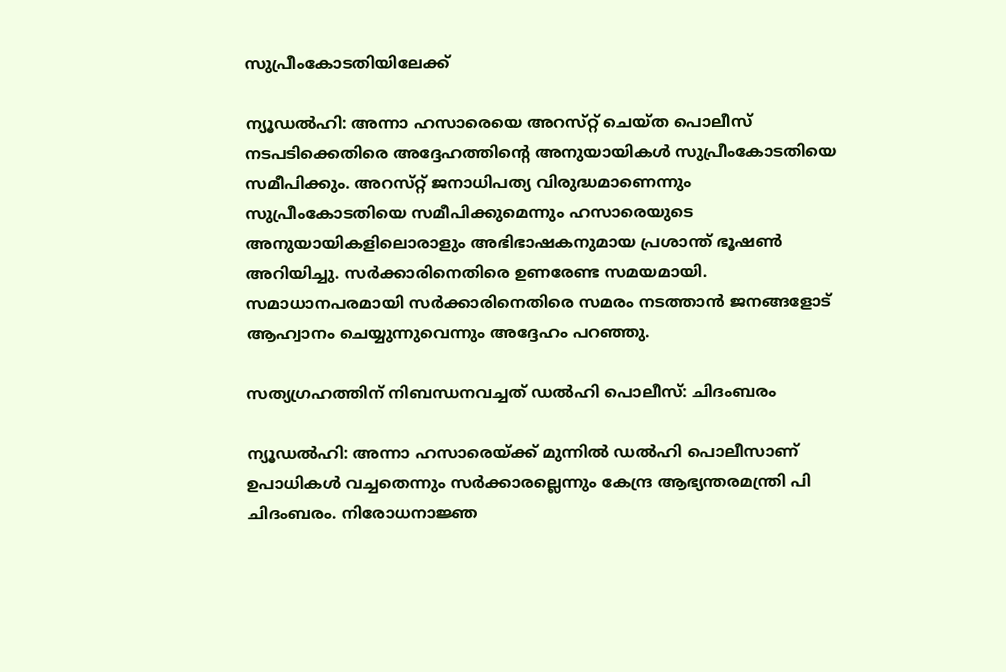സുപ്രീംകോടതിയിലേക്ക്‌

ന്യൂഡല്‍ഹി: അന്നാ ഹസാരെയെ അറസ്‌റ്റ്‌ ചെയ്‌ത പൊലീസ്‌ നടപടിക്കെതിരെ അദ്ദേഹത്തിന്റെ അനുയായികള്‍ സുപ്രീംകോടതിയെ സമീപിക്കും. അറസ്‌റ്റ്‌ ജനാധിപത്യ വിരുദ്ധമാണെന്നും സുപ്രീംകോടതിയെ സമീപിക്കുമെന്നും ഹസാരെയുടെ അനുയായികളിലൊരാളും അഭിഭാഷകനുമായ പ്രശാന്ത്‌ ഭൂഷണ്‍ അറിയിച്ചു. സര്‍ക്കാരിനെതിരെ ഉണരേണ്ട സമയമായി. സമാധാനപരമായി സര്‍ക്കാരിനെതിരെ സമരം നടത്താന്‍ ജനങ്ങളോട്‌ ആഹ്വാനം ചെയ്യുന്നുവെന്നും അദ്ദേഹം പറഞ്ഞു.

സത്യഗ്രഹത്തിന്‌ നിബന്ധനവച്ചത്‌ ഡല്‍ഹി പൊലീസ്‌: ചിദംബരം

ന്യൂഡല്‍ഹി: അന്നാ ഹസാരെയ്‌ക്ക്‌ മുന്നില്‍ ഡല്‍ഹി പൊലീസാണ്‌ ഉപാധികള്‍ വച്ചതെന്നും സര്‍ക്കാരല്ലെന്നും കേന്ദ്ര ആഭ്യന്തരമന്ത്രി പി ചിദംബരം. നിരോധനാജ്ഞ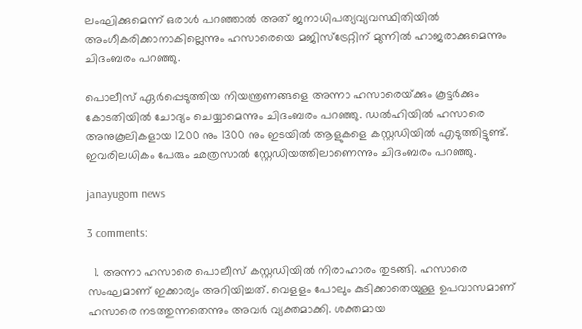ലംഘിക്കുമെന്ന്‌ ഒരാള്‍ പറഞ്ഞാല്‍ അത്‌ ജനാധിപത്യവ്യവസ്ഥിതിയില്‍ അംഗീകരിക്കാനാകില്ലെന്നും ഹസാരെയെ മജിസ്‌ട്രേറ്റിന്‌ മുന്നില്‍ ഹാജരാക്കുമെന്നും ചിദംബരം പറഞ്ഞു.

പൊലീസ്‌ ഏര്‍പ്പെടുത്തിയ നിയന്ത്രണങ്ങളെ അന്നാ ഹസാരെയ്‌ക്കും കൂട്ടര്‍ക്കും കോടതിയില്‍ ചോദ്യം ചെയ്യാമെന്നും ചിദംബരം പറഞ്ഞു. ഡല്‍ഹിയില്‍ ഹസാരെ അനുകൂലികളായ 1200 നും 1300 നും ഇടയില്‍ ആളുകളെ കസ്റ്റഡിയില്‍ എടുത്തിട്ടുണ്ട്‌. ഇവരിലധികം പേരും ഛത്രസാല്‍ സ്റ്റേഡിയത്തിലാണെന്നും ചിദംബരം പറഞ്ഞു.

janayugom news

3 comments:

  1. അന്നാ ഹസാരെ പൊലീസ്‌ കസ്റ്റഡിയില്‍ നിരാഹാരം തുടങ്ങി. ഹസാരെ സംഘമാണ്‌ ഇക്കാര്യം അറിയിച്ചത്‌. വെളളം പോലും കുടിക്കാതെയുള്ള ഉപവാസമാണ്‌ ഹസാരെ നടത്തുന്നതെന്നും അവര്‍ വ്യക്തമാക്കി. ശക്തമായ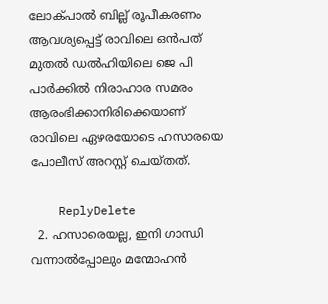ലോക്‌പാല്‍ ബില്ല്‌ രൂപീകരണം ആവശ്യപ്പെട്ട്‌ രാവിലെ ഒന്‍പത്‌ മുതല്‍ ഡല്‍ഹിയിലെ ജെ പി പാര്‍ക്കില്‍ നിരാഹാര സമരം ആരംഭിക്കാനിരിക്കെയാണ്‌ രാവിലെ ഏഴരയോടെ ഹസാരയെ പോലീസ്‌ അറസ്റ്റ്‌ ചെയ്‌തത്‌.

    ReplyDelete
  2. ഹസാരെയല്ല, ഇനി ഗാന്ധി വന്നാൽ‌പ്പോലും മന്മോഹൻ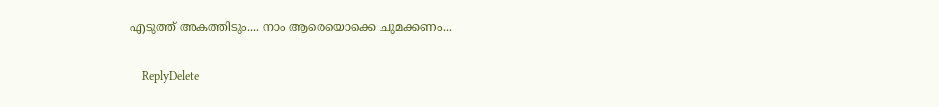എടുത്ത് അകത്തിടും.... നാം ആരെയൊക്കെ ചുമക്കണം...

    ReplyDelete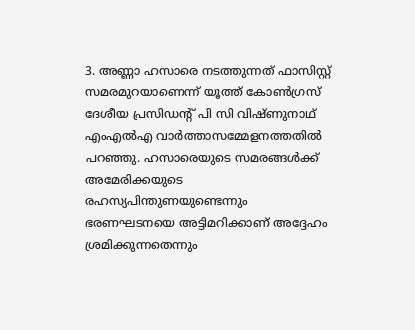3. അണ്ണാ ഹസാരെ നടത്തുന്നത് ഫാസിസ്റ്റ് സമരമുറയാണെന്ന് യൂത്ത് കോണ്‍ഗ്രസ് ദേശീയ പ്രസിഡന്റ് പി സി വിഷ്ണുനാഥ് എംഎല്‍എ വാര്‍ത്താസമ്മേളനത്തതില്‍ പറഞ്ഞു. ഹസാരെയുടെ സമരങ്ങള്‍ക്ക് അമേരിക്കയുടെ രഹസ്യപിന്തുണയുണ്ടെന്നും ഭരണഘടനയെ അട്ടിമറിക്കാണ് അദ്ദേഹം ശ്രമിക്കുന്നതെന്നും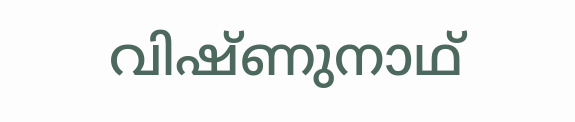വിഷ്ണുനാഥ്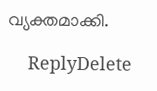വ്യക്തമാക്കി.

    ReplyDelete